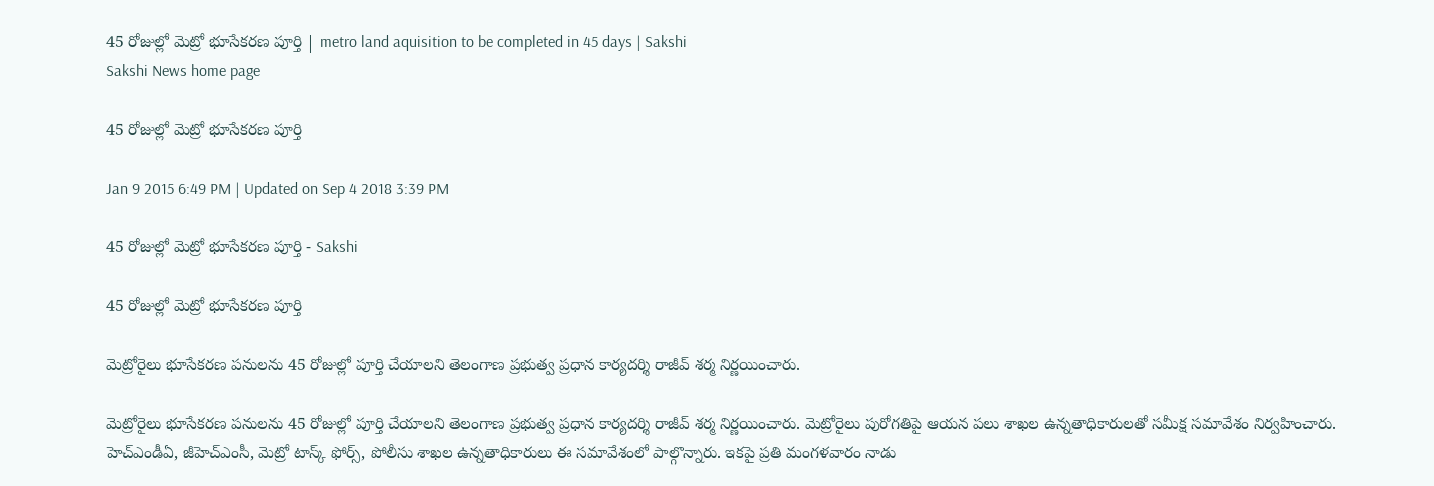45 రోజుల్లో మెట్రో భూసేకరణ పూర్తి | metro land aquisition to be completed in 45 days | Sakshi
Sakshi News home page

45 రోజుల్లో మెట్రో భూసేకరణ పూర్తి

Jan 9 2015 6:49 PM | Updated on Sep 4 2018 3:39 PM

45 రోజుల్లో మెట్రో భూసేకరణ పూర్తి - Sakshi

45 రోజుల్లో మెట్రో భూసేకరణ పూర్తి

మెట్రోరైలు భూసేకరణ పనులను 45 రోజుల్లో పూర్తి చేయాలని తెలంగాణ ప్రభుత్వ ప్రధాన కార్యదర్శి రాజీవ్ శర్మ నిర్ణయించారు.

మెట్రోరైలు భూసేకరణ పనులను 45 రోజుల్లో పూర్తి చేయాలని తెలంగాణ ప్రభుత్వ ప్రధాన కార్యదర్శి రాజీవ్ శర్మ నిర్ణయించారు. మెట్రోరైలు పురోగతిపై ఆయన పలు శాఖల ఉన్నతాధికారులతో సమీక్ష సమావేశం నిర్వహించారు. హెచ్ఎండీఏ, జీహెచ్ఎంసీ, మెట్రో టాస్క్ ఫోర్స్, పోలీసు శాఖల ఉన్నతాధికారులు ఈ సమావేశంలో పాల్గొన్నారు. ఇకపై ప్రతి మంగళవారం నాడు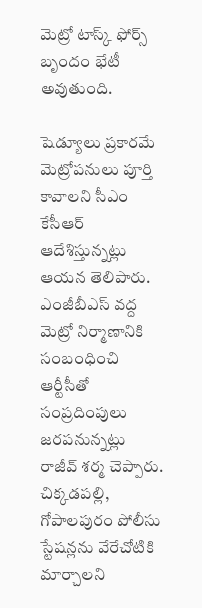మెట్రో టాస్క్ ఫోర్స్ బృందం భేటీ అవుతుంది.

షెడ్యూలు ప్రకారమే మెట్రోపనులు పూర్తి కావాలని సీఎం కేసీఆర్ ఆదేశిస్తున్నట్లు ఆయన తెలిపారు. ఎంజీబీఎస్ వద్ద మెట్రో నిర్మాణానికి సంబంధించి ఆర్టీసీతో సంప్రదింపులు జరపనున్నట్లు రాజీవ్ శర్మ చెప్పారు. చిక్కడపల్లి, గోపాలపురం పోలీసు స్టేషన్లను వేరేచోటికి మార్చాలని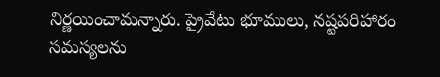నిర్ణయించామన్నారు. ప్రైవేటు భూములు, నష్టపరిహారం సమస్యలను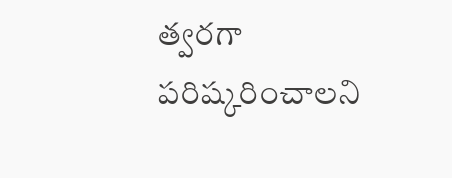త్వరగా పరిష్కరించాలని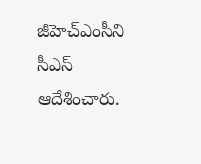జీహెచ్ఎంసీని సీఎస్ ఆదేశించారు.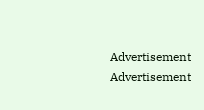Advertisement
Advertisement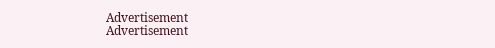Advertisement
Advertisement